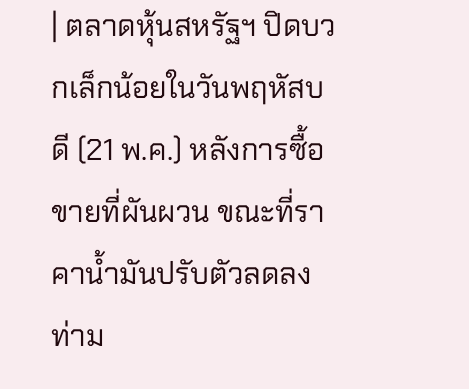| ตลาดหุ้นสหรัฐฯ ปิดบวกเล็กน้อยในวันพฤหัสบดี (21 พ.ค.) หลังการซื้อขายที่ผันผวน ขณะที่ราคาน้ำมันปรับตัวลดลง ท่าม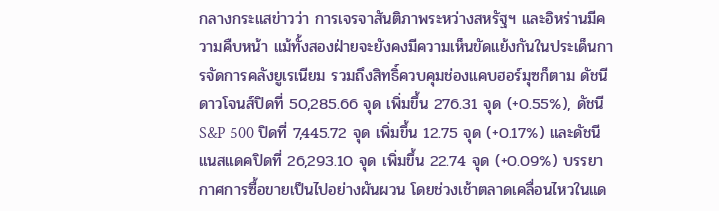กลางกระแสข่าวว่า การเจรจาสันติภาพระหว่างสหรัฐฯ และอิหร่านมีความคืบหน้า แม้ทั้งสองฝ่ายจะยังคงมีความเห็นขัดแย้งกันในประเด็นการจัดการคลังยูเรเนียม รวมถึงสิทธิ์ควบคุมช่องแคบฮอร์มุซก็ตาม ดัชนีดาวโจนส์ปิดที่ 50,285.66 จุด เพิ่มขึ้น 276.31 จุด (+0.55%), ดัชนี S&P 500 ปิดที่ 7,445.72 จุด เพิ่มขึ้น 12.75 จุด (+0.17%) และดัชนีแนสแดคปิดที่ 26,293.10 จุด เพิ่มขึ้น 22.74 จุด (+0.09%) บรรยากาศการซื้อขายเป็นไปอย่างผันผวน โดยช่วงเช้าตลาดเคลื่อนไหวในแด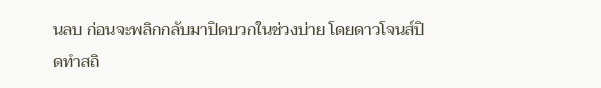นลบ ก่อนจะพลิกกลับมาปิดบวกในช่วงบ่าย โดยดาวโจนส์ปิดทำสถิ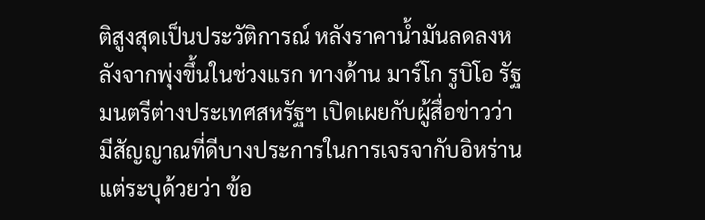ติสูงสุดเป็นประวัติการณ์ หลังราคาน้ำมันลดลงหลังจากพุ่งขึ้นในช่วงแรก ทางด้าน มาร์โก รูบิโอ รัฐมนตรีต่างประเทศสหรัฐฯ เปิดเผยกับผู้สื่อข่าวว่า มีสัญญาณที่ดีบางประการในการเจรจากับอิหร่าน แต่ระบุด้วยว่า ข้อ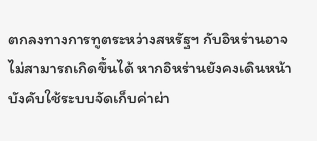ตกลงทางการทูตระหว่างสหรัฐฯ กับอิหร่านอาจไม่สามารถเกิดขึ้นได้ หากอิหร่านยังคงเดินหน้าบังคับใช้ระบบจัดเก็บค่าผ่า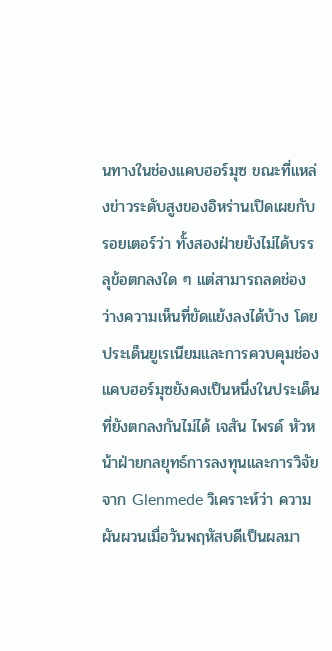นทางในช่องแคบฮอร์มุซ ขณะที่แหล่งข่าวระดับสูงของอิหร่านเปิดเผยกับรอยเตอร์ว่า ทั้งสองฝ่ายยังไม่ได้บรรลุข้อตกลงใด ๆ แต่สามารถลดช่องว่างความเห็นที่ขัดแย้งลงได้บ้าง โดยประเด็นยูเรเนียมและการควบคุมช่องแคบฮอร์มุซยังคงเป็นหนึ่งในประเด็นที่ยังตกลงกันไม่ได้ เจสัน ไพรด์ หัวหน้าฝ่ายกลยุทธ์การลงทุนและการวิจัยจาก Glenmede วิเคราะห์ว่า ความผันผวนเมื่อวันพฤหัสบดีเป็นผลมา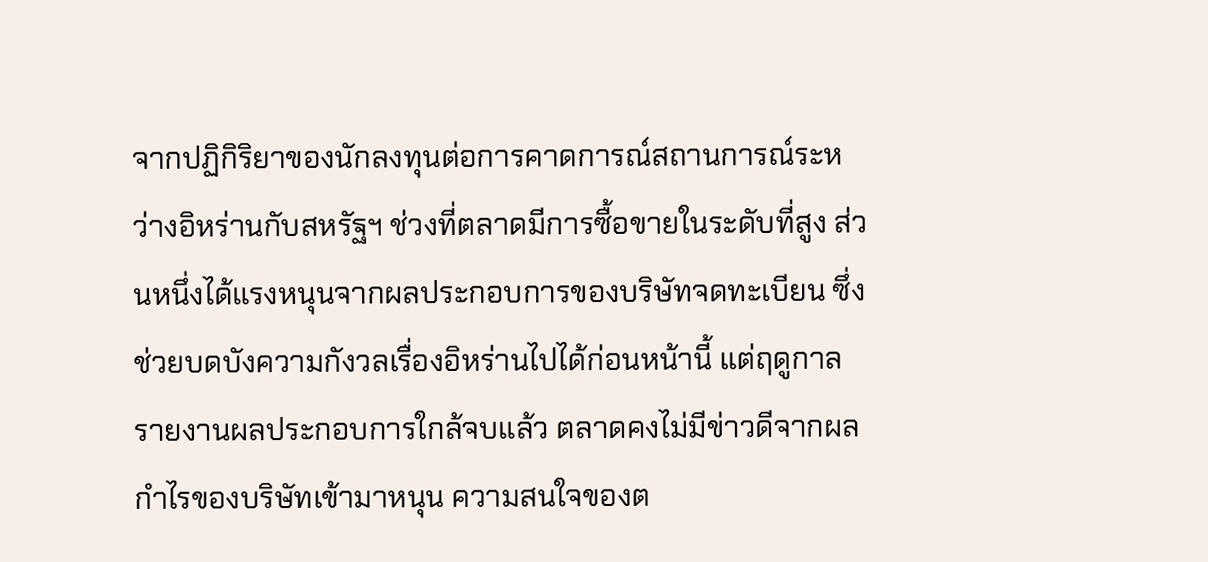จากปฏิกิริยาของนักลงทุนต่อการคาดการณ์สถานการณ์ระหว่างอิหร่านกับสหรัฐฯ ช่วงที่ตลาดมีการซื้อขายในระดับที่สูง ส่วนหนึ่งได้แรงหนุนจากผลประกอบการของบริษัทจดทะเบียน ซึ่งช่วยบดบังความกังวลเรื่องอิหร่านไปได้ก่อนหน้านี้ แต่ฤดูกาลรายงานผลประกอบการใกล้จบแล้ว ตลาดคงไม่มีข่าวดีจากผลกำไรของบริษัทเข้ามาหนุน ความสนใจของต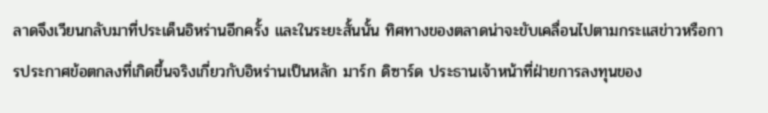ลาดจึงเวียนกลับมาที่ประเด็นอิหร่านอีกครั้ง และในระยะสั้นนั้น ทิศทางของตลาดน่าจะขับเคลื่อนไปตามกระแสข่าวหรือการประกาศข้อตกลงที่เกิดขึ้นจริงเกี่ยวกับอิหร่านเป็นหลัก มาร์ก ดิซาร์ด ประธานเจ้าหน้าที่ฝ่ายการลงทุนของ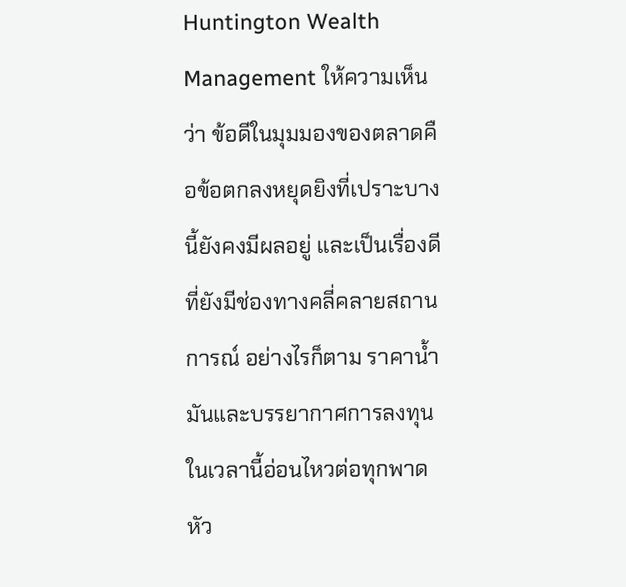Huntington Wealth Management ให้ความเห็นว่า ข้อดีในมุมมองของตลาดคือข้อตกลงหยุดยิงที่เปราะบางนี้ยังคงมีผลอยู่ และเป็นเรื่องดีที่ยังมีช่องทางคลี่คลายสถานการณ์ อย่างไรก็ตาม ราคาน้ำมันและบรรยากาศการลงทุนในเวลานี้อ่อนไหวต่อทุกพาดหัว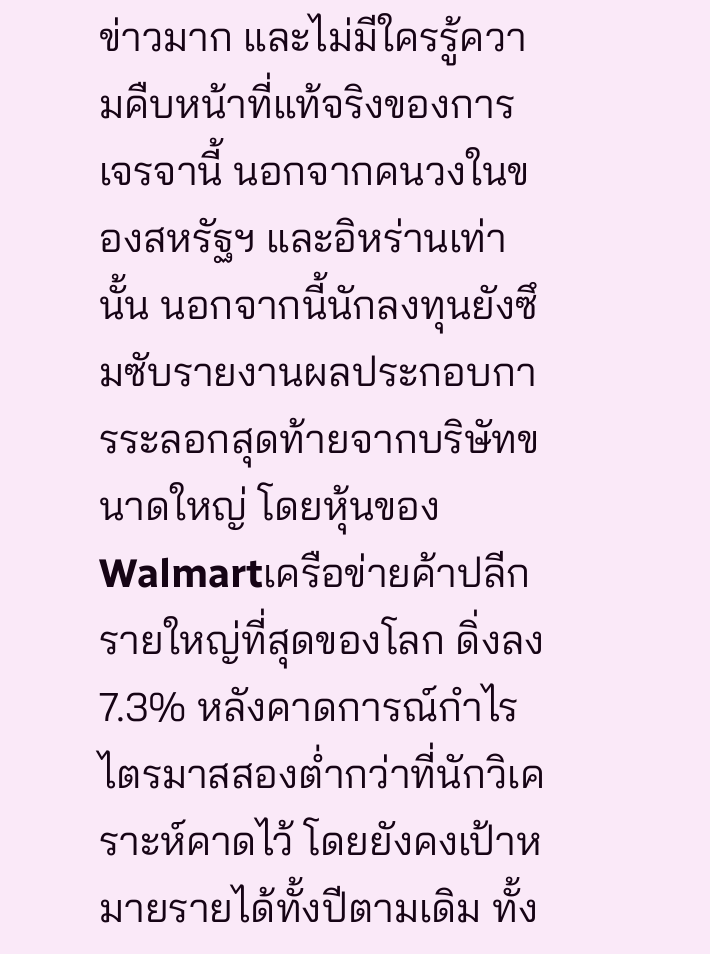ข่าวมาก และไม่มีใครรู้ความคืบหน้าที่แท้จริงของการเจรจานี้ นอกจากคนวงในของสหรัฐฯ และอิหร่านเท่านั้น นอกจากนี้นักลงทุนยังซึมซับรายงานผลประกอบการระลอกสุดท้ายจากบริษัทขนาดใหญ่ โดยหุ้นของ Walmartเครือข่ายค้าปลีกรายใหญ่ที่สุดของโลก ดิ่งลง 7.3% หลังคาดการณ์กำไรไตรมาสสองต่ำกว่าที่นักวิเคราะห์คาดไว้ โดยยังคงเป้าหมายรายได้ทั้งปีตามเดิม ทั้ง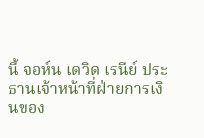นี้ จอห์น เดวิด เรนีย์ ประธานเจ้าหน้าที่ฝ่ายการเงินของ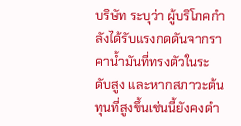บริษัท ระบุว่า ผู้บริโภคกำลังได้รับแรงกดดันจากราคาน้ำมันที่ทรงตัวในระดับสูง และหากสภาวะต้นทุนที่สูงขึ้นเช่นนี้ยังคงดำ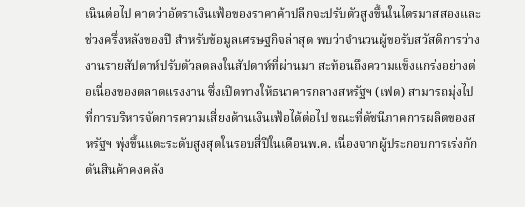เนินต่อไป คาดว่าอัตราเงินเฟ้อของราคาค้าปลีกจะปรับตัวสูงขึ้นในไตรมาสสองและช่วงครึ่งหลังของปี สำหรับข้อมูลเศรษฐกิจล่าสุด พบว่าจำนวนผู้ขอรับสวัสดิการว่างงานรายสัปดาห์ปรับตัวลดลงในสัปดาห์ที่ผ่านมา สะท้อนถึงความแข็งแกร่งอย่างต่อเนื่องของตลาดแรงงาน ซึ่งเปิดทางให้ธนาคารกลางสหรัฐฯ (เฟด) สามารถมุ่งไปที่การบริหารจัดการความเสี่ยงด้านเงินเฟ้อได้ต่อไป ขณะที่ดัชนีภาคการผลิตของสหรัฐฯ พุ่งขึ้นแตะระดับสูงสุดในรอบสี่ปีในเดือนพ.ค. เนื่องจากผู้ประกอบการเร่งกักตันสินค้าคงคลัง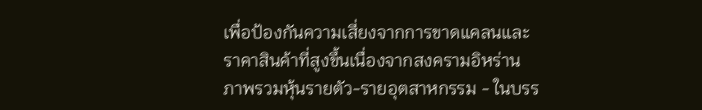เพื่อป้องกันความเสี่ยงจากการขาดแคลนและราคาสินค้าที่สูงขึ้นเนื่องจากสงครามอิหร่าน ภาพรวมหุ้นรายตัว-รายอุตสาหกรรม - ในบรร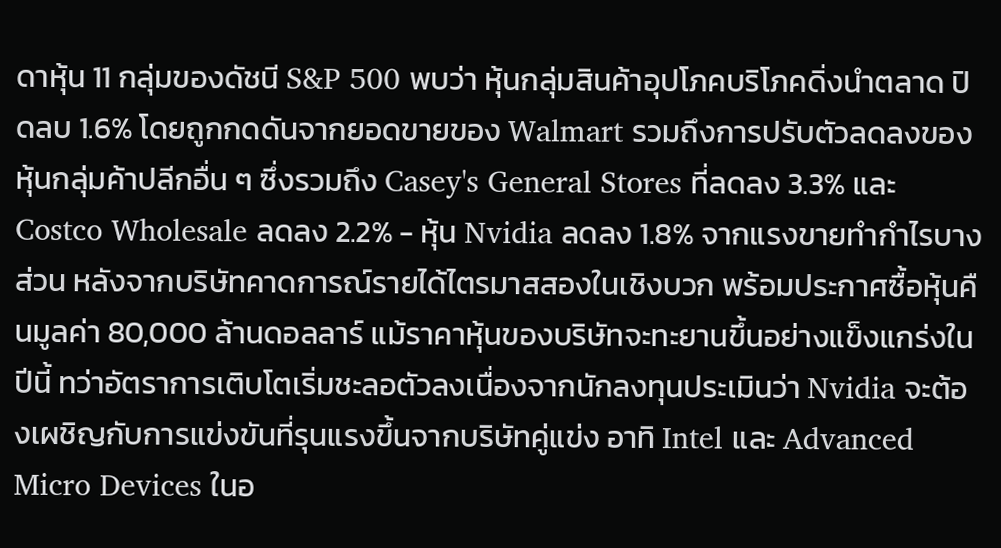ดาหุ้น 11 กลุ่มของดัชนี S&P 500 พบว่า หุ้นกลุ่มสินค้าอุปโภคบริโภคดิ่งนำตลาด ปิดลบ 1.6% โดยถูกกดดันจากยอดขายของ Walmart รวมถึงการปรับตัวลดลงของหุ้นกลุ่มค้าปลีกอื่น ๆ ซึ่งรวมถึง Casey's General Stores ที่ลดลง 3.3% และ Costco Wholesale ลดลง 2.2% - หุ้น Nvidia ลดลง 1.8% จากแรงขายทำกำไรบางส่วน หลังจากบริษัทคาดการณ์รายได้ไตรมาสสองในเชิงบวก พร้อมประกาศซื้อหุ้นคืนมูลค่า 80,000 ล้านดอลลาร์ แม้ราคาหุ้นของบริษัทจะทะยานขึ้นอย่างแข็งแกร่งในปีนี้ ทว่าอัตราการเติบโตเริ่มชะลอตัวลงเนื่องจากนักลงทุนประเมินว่า Nvidia จะต้องเผชิญกับการแข่งขันที่รุนแรงขึ้นจากบริษัทคู่แข่ง อาทิ Intel และ Advanced Micro Devices ในอ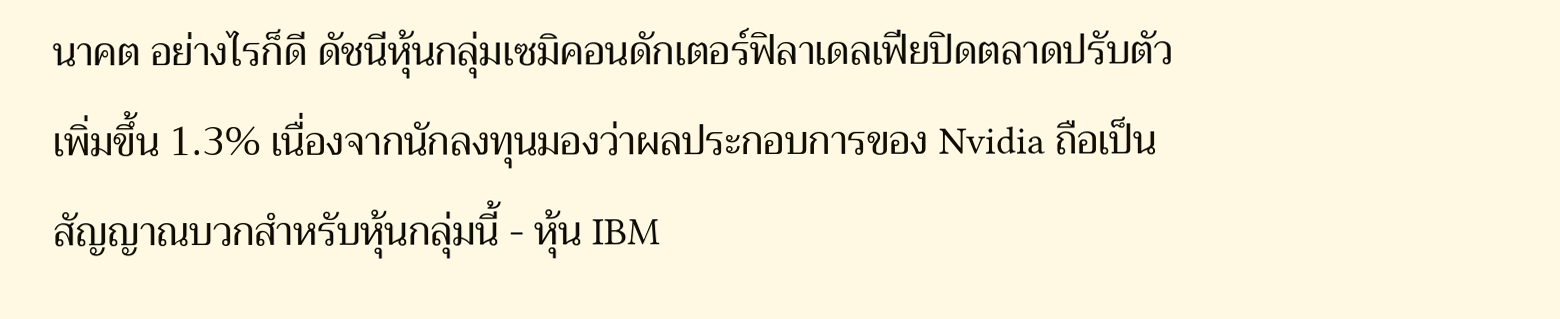นาคต อย่างไรก็ดี ดัชนีหุ้นกลุ่มเซมิคอนดักเตอร์ฟิลาเดลเฟียปิดตลาดปรับตัวเพิ่มขึ้น 1.3% เนื่องจากนักลงทุนมองว่าผลประกอบการของ Nvidia ถือเป็นสัญญาณบวกสำหรับหุ้นกลุ่มนี้ - หุ้น IBM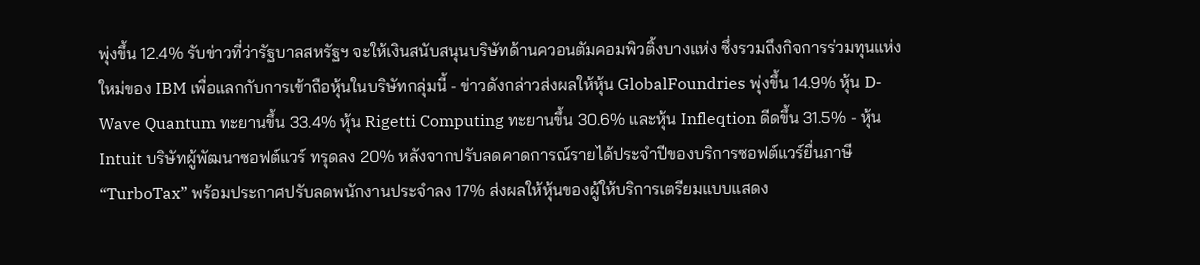พุ่งขึ้น 12.4% รับข่าวที่ว่ารัฐบาลสหรัฐฯ จะให้เงินสนับสนุนบริษัทด้านควอนตัมคอมพิวติ้งบางแห่ง ซึ่งรวมถึงกิจการร่วมทุนแห่งใหม่ของ IBM เพื่อแลกกับการเข้าถือหุ้นในบริษัทกลุ่มนี้ - ข่าวดังกล่าวส่งผลให้หุ้น GlobalFoundries พุ่งขึ้น 14.9% หุ้น D-Wave Quantum ทะยานขึ้น 33.4% หุ้น Rigetti Computing ทะยานขึ้น 30.6% และหุ้น Infleqtion ดีดขึ้น 31.5% - หุ้น Intuit บริษัทผู้พัฒนาซอฟต์แวร์ ทรุดลง 20% หลังจากปรับลดคาดการณ์รายได้ประจำปีของบริการซอฟต์แวร์ยื่นภาษี “TurboTax” พร้อมประกาศปรับลดพนักงานประจำลง 17% ส่งผลให้หุ้นของผู้ให้บริการเตรียมแบบแสดง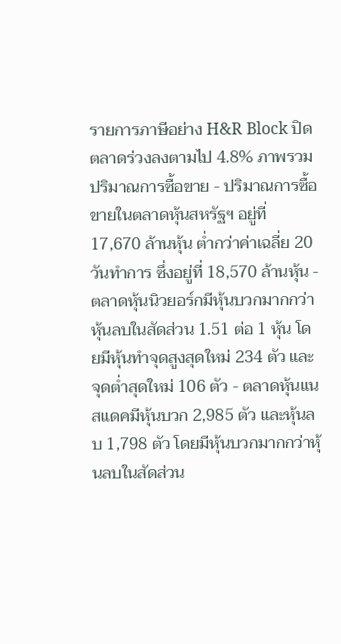รายการภาษีอย่าง H&R Block ปิดตลาดร่วงลงตามไป 4.8% ภาพรวมปริมาณการซื้อขาย - ปริมาณการซื้อขายในตลาดหุ้นสหรัฐฯ อยู่ที่ 17,670 ล้านหุ้น ต่ำกว่าค่าเฉลี่ย 20 วันทำการ ซึ่งอยู่ที่ 18,570 ล้านหุ้น - ตลาดหุ้นนิวยอร์กมีหุ้นบวกมากกว่าหุ้นลบในสัดส่วน 1.51 ต่อ 1 หุ้น โดยมีหุ้นทำจุดสูงสุดใหม่ 234 ตัว และจุดต่ำสุดใหม่ 106 ตัว - ตลาดหุ้นแนสแดคมีหุ้นบวก 2,985 ตัว และหุ้นลบ 1,798 ตัว โดยมีหุ้นบวกมากกว่าหุ้นลบในสัดส่วน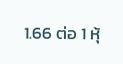1.66 ต่อ 1 หุ้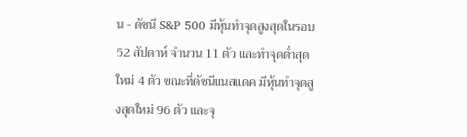น - ดัชนี S&P 500 มีหุ้นทำจุดสูงสุดในรอบ 52 สัปดาห์ จำนวน 11 ตัว และทำจุดต่ำสุดใหม่ 4 ตัว ขณะที่ดัชนีแนสแดค มีหุ้นทำจุดสูงสุดใหม่ 96 ตัว และจุ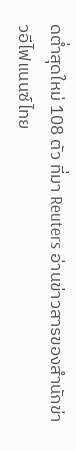ดต่ำสุดใหม่ 108 ตัว ที่มา Reuters อ่านข่าวสารของสำนักข่าวอีไฟแนนซ์ไทย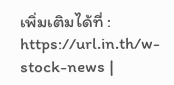เพิ่มเติมได้ที่ : https://url.in.th/w-stock-news |